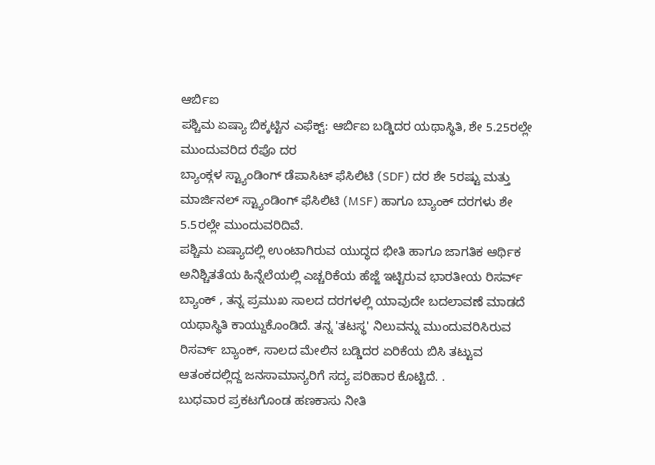ಆರ್ಬಿಐ
ಪಶ್ಚಿಮ ಏಷ್ಯಾ ಬಿಕ್ಕಟ್ಟಿನ ಎಫೆಕ್ಟ್: ಆರ್ಬಿಐ ಬಡ್ಡಿದರ ಯಥಾಸ್ಥಿತಿ, ಶೇ 5.25ರಲ್ಲೇ ಮುಂದುವರಿದ ರೆಪೊ ದರ
ಬ್ಯಾಂಕ್ಗಳ ಸ್ಟ್ಯಾಂಡಿಂಗ್ ಡೆಪಾಸಿಟ್ ಫೆಸಿಲಿಟಿ (SDF) ದರ ಶೇ 5ರಷ್ಟು ಮತ್ತು ಮಾರ್ಜಿನಲ್ ಸ್ಟ್ಯಾಂಡಿಂಗ್ ಫೆಸಿಲಿಟಿ (MSF) ಹಾಗೂ ಬ್ಯಾಂಕ್ ದರಗಳು ಶೇ 5.5ರಲ್ಲೇ ಮುಂದುವರಿದಿವೆ.
ಪಶ್ಚಿಮ ಏಷ್ಯಾದಲ್ಲಿ ಉಂಟಾಗಿರುವ ಯುದ್ಧದ ಭೀತಿ ಹಾಗೂ ಜಾಗತಿಕ ಆರ್ಥಿಕ ಅನಿಶ್ಚಿತತೆಯ ಹಿನ್ನೆಲೆಯಲ್ಲಿ ಎಚ್ಚರಿಕೆಯ ಹೆಜ್ಜೆ ಇಟ್ಟಿರುವ ಭಾರತೀಯ ರಿಸರ್ವ್ ಬ್ಯಾಂಕ್ , ತನ್ನ ಪ್ರಮುಖ ಸಾಲದ ದರಗಳಲ್ಲಿ ಯಾವುದೇ ಬದಲಾವಣೆ ಮಾಡದೆ ಯಥಾಸ್ಥಿತಿ ಕಾಯ್ದುಕೊಂಡಿದೆ. ತನ್ನ 'ತಟಸ್ಥ' ನಿಲುವನ್ನು ಮುಂದುವರಿಸಿರುವ ರಿಸರ್ವ್ ಬ್ಯಾಂಕ್, ಸಾಲದ ಮೇಲಿನ ಬಡ್ಡಿದರ ಏರಿಕೆಯ ಬಿಸಿ ತಟ್ಟುವ ಆತಂಕದಲ್ಲಿದ್ದ ಜನಸಾಮಾನ್ಯರಿಗೆ ಸದ್ಯ ಪರಿಹಾರ ಕೊಟ್ಟಿದೆ. .
ಬುಧವಾರ ಪ್ರಕಟಗೊಂಡ ಹಣಕಾಸು ನೀತಿ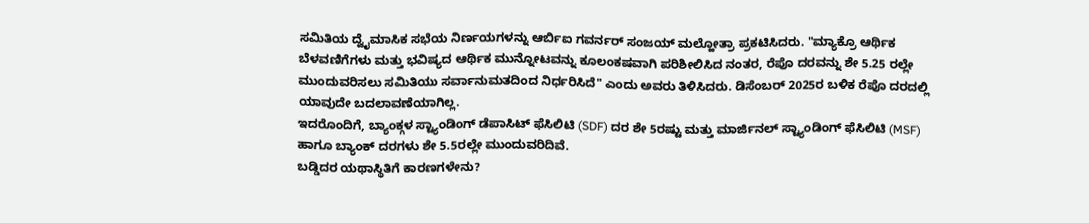ಸಮಿತಿಯ ದ್ವೈಮಾಸಿಕ ಸಭೆಯ ನಿರ್ಣಯಗಳನ್ನು ಆರ್ಬಿಐ ಗವರ್ನರ್ ಸಂಜಯ್ ಮಲ್ಹೋತ್ರಾ ಪ್ರಕಟಿಸಿದರು. "ಮ್ಯಾಕ್ರೊ ಆರ್ಥಿಕ ಬೆಳವಣಿಗೆಗಳು ಮತ್ತು ಭವಿಷ್ಯದ ಆರ್ಥಿಕ ಮುನ್ನೋಟವನ್ನು ಕೂಲಂಕಷವಾಗಿ ಪರಿಶೀಲಿಸಿದ ನಂತರ, ರೆಪೊ ದರವನ್ನು ಶೇ 5.25 ರಲ್ಲೇ ಮುಂದುವರಿಸಲು ಸಮಿತಿಯು ಸರ್ವಾನುಮತದಿಂದ ನಿರ್ಧರಿಸಿದೆ" ಎಂದು ಅವರು ತಿಳಿಸಿದರು. ಡಿಸೆಂಬರ್ 2025ರ ಬಳಿಕ ರೆಪೊ ದರದಲ್ಲಿ ಯಾವುದೇ ಬದಲಾವಣೆಯಾಗಿಲ್ಲ.
ಇದರೊಂದಿಗೆ, ಬ್ಯಾಂಕ್ಗಳ ಸ್ಟ್ಯಾಂಡಿಂಗ್ ಡೆಪಾಸಿಟ್ ಫೆಸಿಲಿಟಿ (SDF) ದರ ಶೇ 5ರಷ್ಟು ಮತ್ತು ಮಾರ್ಜಿನಲ್ ಸ್ಟ್ಯಾಂಡಿಂಗ್ ಫೆಸಿಲಿಟಿ (MSF) ಹಾಗೂ ಬ್ಯಾಂಕ್ ದರಗಳು ಶೇ 5.5ರಲ್ಲೇ ಮುಂದುವರಿದಿವೆ.
ಬಡ್ಡಿದರ ಯಥಾಸ್ಥಿತಿಗೆ ಕಾರಣಗಳೇನು?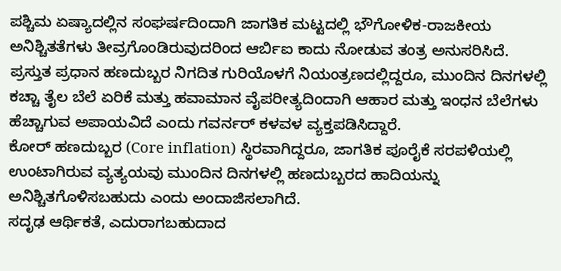ಪಶ್ಚಿಮ ಏಷ್ಯಾದಲ್ಲಿನ ಸಂಘರ್ಷದಿಂದಾಗಿ ಜಾಗತಿಕ ಮಟ್ಟದಲ್ಲಿ ಭೌಗೋಳಿಕ-ರಾಜಕೀಯ ಅನಿಶ್ಚಿತತೆಗಳು ತೀವ್ರಗೊಂಡಿರುವುದರಿಂದ ಆರ್ಬಿಐ ಕಾದು ನೋಡುವ ತಂತ್ರ ಅನುಸರಿಸಿದೆ. ಪ್ರಸ್ತುತ ಪ್ರಧಾನ ಹಣದುಬ್ಬರ ನಿಗದಿತ ಗುರಿಯೊಳಗೆ ನಿಯಂತ್ರಣದಲ್ಲಿದ್ದರೂ, ಮುಂದಿನ ದಿನಗಳಲ್ಲಿ ಕಚ್ಚಾ ತೈಲ ಬೆಲೆ ಏರಿಕೆ ಮತ್ತು ಹವಾಮಾನ ವೈಪರೀತ್ಯದಿಂದಾಗಿ ಆಹಾರ ಮತ್ತು ಇಂಧನ ಬೆಲೆಗಳು ಹೆಚ್ಚಾಗುವ ಅಪಾಯವಿದೆ ಎಂದು ಗವರ್ನರ್ ಕಳವಳ ವ್ಯಕ್ತಪಡಿಸಿದ್ದಾರೆ.
ಕೋರ್ ಹಣದುಬ್ಬರ (Core inflation) ಸ್ಥಿರವಾಗಿದ್ದರೂ, ಜಾಗತಿಕ ಪೂರೈಕೆ ಸರಪಳಿಯಲ್ಲಿ ಉಂಟಾಗಿರುವ ವ್ಯತ್ಯಯವು ಮುಂದಿನ ದಿನಗಳಲ್ಲಿ ಹಣದುಬ್ಬರದ ಹಾದಿಯನ್ನು ಅನಿಶ್ಚಿತಗೊಳಿಸಬಹುದು ಎಂದು ಅಂದಾಜಿಸಲಾಗಿದೆ.
ಸದೃಢ ಆರ್ಥಿಕತೆ, ಎದುರಾಗಬಹುದಾದ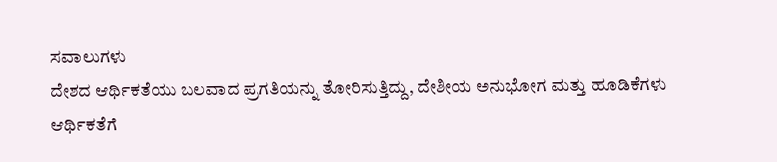ಸವಾಲುಗಳು
ದೇಶದ ಆರ್ಥಿಕತೆಯು ಬಲವಾದ ಪ್ರಗತಿಯನ್ನು ತೋರಿಸುತ್ತಿದ್ದು, ದೇಶೀಯ ಅನುಭೋಗ ಮತ್ತು ಹೂಡಿಕೆಗಳು ಆರ್ಥಿಕತೆಗೆ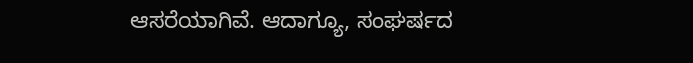ಆಸರೆಯಾಗಿವೆ. ಆದಾಗ್ಯೂ, ಸಂಘರ್ಷದ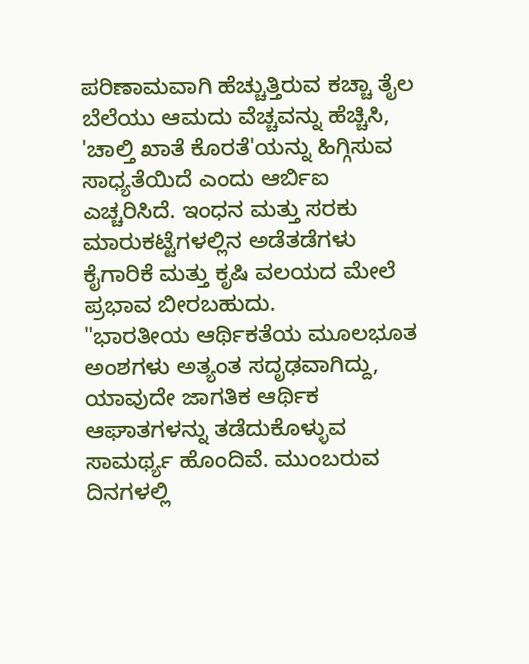ಪರಿಣಾಮವಾಗಿ ಹೆಚ್ಚುತ್ತಿರುವ ಕಚ್ಚಾ ತೈಲ ಬೆಲೆಯು ಆಮದು ವೆಚ್ಚವನ್ನು ಹೆಚ್ಚಿಸಿ, 'ಚಾಲ್ತಿ ಖಾತೆ ಕೊರತೆ'ಯನ್ನು ಹಿಗ್ಗಿಸುವ ಸಾಧ್ಯತೆಯಿದೆ ಎಂದು ಆರ್ಬಿಐ ಎಚ್ಚರಿಸಿದೆ. ಇಂಧನ ಮತ್ತು ಸರಕು ಮಾರುಕಟ್ಟೆಗಳಲ್ಲಿನ ಅಡೆತಡೆಗಳು ಕೈಗಾರಿಕೆ ಮತ್ತು ಕೃಷಿ ವಲಯದ ಮೇಲೆ ಪ್ರಭಾವ ಬೀರಬಹುದು.
"ಭಾರತೀಯ ಆರ್ಥಿಕತೆಯ ಮೂಲಭೂತ ಅಂಶಗಳು ಅತ್ಯಂತ ಸದೃಢವಾಗಿದ್ದು, ಯಾವುದೇ ಜಾಗತಿಕ ಆರ್ಥಿಕ ಆಘಾತಗಳನ್ನು ತಡೆದುಕೊಳ್ಳುವ ಸಾಮರ್ಥ್ಯ ಹೊಂದಿವೆ. ಮುಂಬರುವ ದಿನಗಳಲ್ಲಿ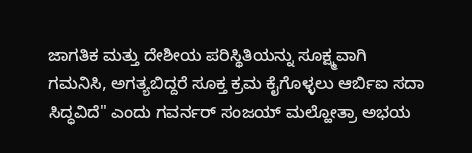ಜಾಗತಿಕ ಮತ್ತು ದೇಶೀಯ ಪರಿಸ್ಥಿತಿಯನ್ನು ಸೂಕ್ಷ್ಮವಾಗಿ ಗಮನಿಸಿ, ಅಗತ್ಯಬಿದ್ದರೆ ಸೂಕ್ತ ಕ್ರಮ ಕೈಗೊಳ್ಳಲು ಆರ್ಬಿಐ ಸದಾ ಸಿದ್ಧವಿದೆ" ಎಂದು ಗವರ್ನರ್ ಸಂಜಯ್ ಮಲ್ಹೋತ್ರಾ ಅಭಯ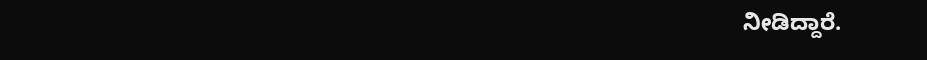ನೀಡಿದ್ದಾರೆ.